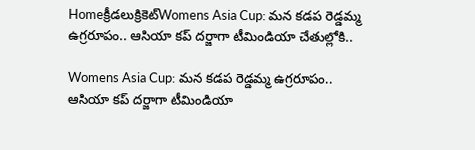Homeక్రీడలుక్రికెట్‌Womens Asia Cup: మన కడప రెడ్డమ్మ ఉగ్రరూపం.. ఆసియా కప్ దర్జాగా టీమిండియా చేతుల్లోకి..

Womens Asia Cup: మన కడప రెడ్డమ్మ ఉగ్రరూపం.. ఆసియా కప్ దర్జాగా టీమిండియా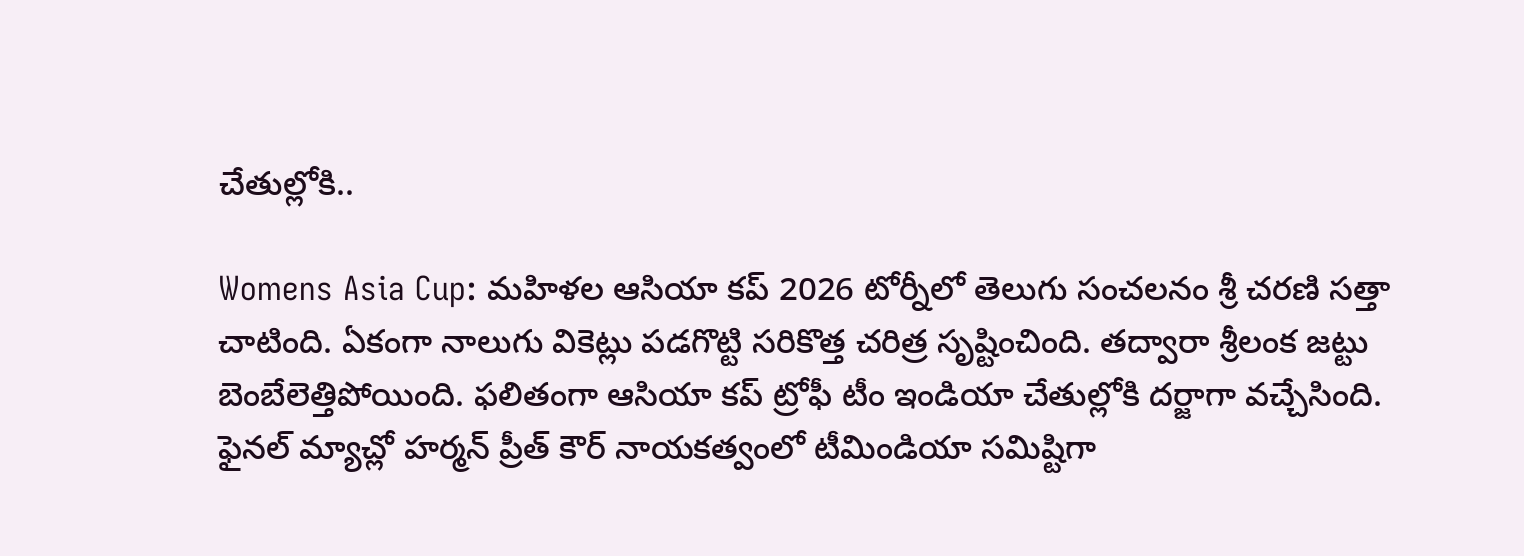చేతుల్లోకి..

Womens Asia Cup: మహిళల ఆసియా కప్ 2026 టోర్నీలో తెలుగు సంచలనం శ్రీ చరణి సత్తా చాటింది. ఏకంగా నాలుగు వికెట్లు పడగొట్టి సరికొత్త చరిత్ర సృష్టించింది. తద్వారా శ్రీలంక జట్టు బెంబేలెత్తిపోయింది. ఫలితంగా ఆసియా కప్ ట్రోఫీ టీం ఇండియా చేతుల్లోకి దర్జాగా వచ్చేసింది. ఫైనల్ మ్యాచ్లో హర్మన్ ప్రీత్ కౌర్ నాయకత్వంలో టీమిండియా సమిష్టిగా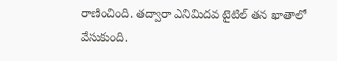రాణించింది. తద్వారా ఎనిమిదవ టైటిల్ తన ఖాతాలో వేసుకుంది.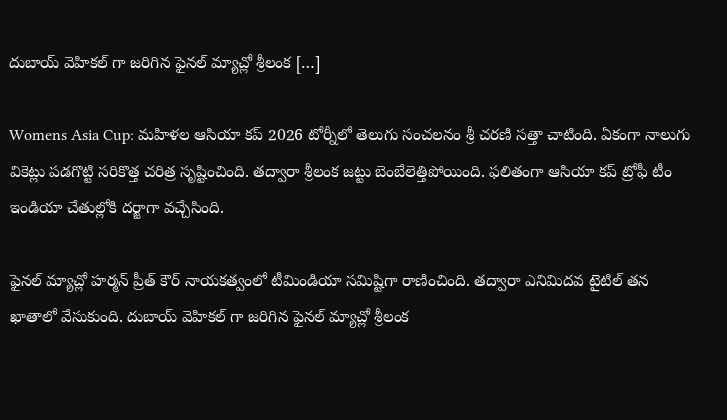దుబాయ్ వెహికల్ గా జరిగిన ఫైనల్ మ్యాచ్లో శ్రీలంక […]

Womens Asia Cup: మహిళల ఆసియా కప్ 2026 టోర్నీలో తెలుగు సంచలనం శ్రీ చరణి సత్తా చాటింది. ఏకంగా నాలుగు వికెట్లు పడగొట్టి సరికొత్త చరిత్ర సృష్టించింది. తద్వారా శ్రీలంక జట్టు బెంబేలెత్తిపోయింది. ఫలితంగా ఆసియా కప్ ట్రోఫీ టీం ఇండియా చేతుల్లోకి దర్జాగా వచ్చేసింది.

ఫైనల్ మ్యాచ్లో హర్మన్ ప్రీత్ కౌర్ నాయకత్వంలో టీమిండియా సమిష్టిగా రాణించింది. తద్వారా ఎనిమిదవ టైటిల్ తన ఖాతాలో వేసుకుంది. దుబాయ్ వెహికల్ గా జరిగిన ఫైనల్ మ్యాచ్లో శ్రీలంక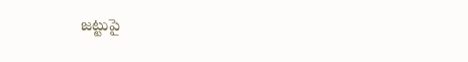జట్టుపై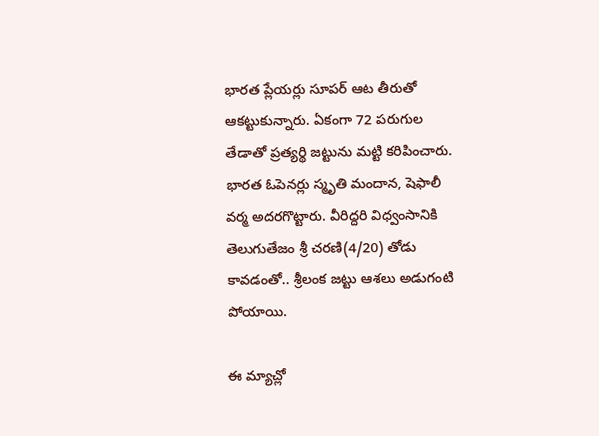భారత ప్లేయర్లు సూపర్ ఆట తీరుతో ఆకట్టుకున్నారు. ఏకంగా 72 పరుగుల తేడాతో ప్రత్యర్థి జట్టును మట్టి కరిపించారు. భారత ఓపెనర్లు స్మృతి మందాన, షెఫాలీ వర్మ అదరగొట్టారు. వీరిద్దరి విధ్వంసానికి తెలుగుతేజం శ్రీ చరణి(4/20) తోడు కావడంతో.. శ్రీలంక జట్టు ఆశలు అడుగంటి పోయాయి.

ఈ మ్యాచ్లో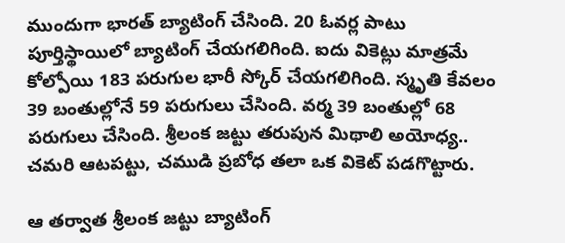ముందుగా భారత్ బ్యాటింగ్ చేసింది. 20 ఓవర్ల పాటు పూర్తిస్థాయిలో బ్యాటింగ్ చేయగలిగింది. ఐదు వికెట్లు మాత్రమే కోల్పోయి 183 పరుగుల భారీ స్కోర్ చేయగలిగింది. స్మృతి కేవలం 39 బంతుల్లోనే 59 పరుగులు చేసింది. వర్మ 39 బంతుల్లో 68 పరుగులు చేసింది. శ్రీలంక జట్టు తరుపున మిథాలి అయోధ్య.. చమరి ఆటపట్టు, చముడి ప్రబోధ తలా ఒక వికెట్ పడగొట్టారు.

ఆ తర్వాత శ్రీలంక జట్టు బ్యాటింగ్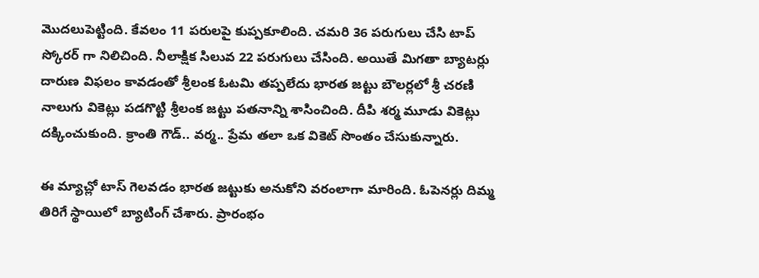మొదలుపెట్టింది. కేవలం 11 పరులపై కుప్పకూలింది. చమరి 36 పరుగులు చేసి టాప్ స్కోరర్ గా నిలిచింది. నీలాక్షిక సిలువ 22 పరుగులు చేసింది. అయితే మిగతా బ్యాటర్లు దారుణ విఫలం కావడంతో శ్రీలంక ఓటమి తప్పలేదు భారత జట్టు బౌలర్లలో శ్రీ చరణి నాలుగు వికెట్లు పడగొట్టి శ్రీలంక జట్టు పతనాన్ని శాసించింది. దీపి శర్మ మూడు వికెట్లు దక్కించుకుంది. క్రాంతి గౌడ్.. వర్మ.. ప్రేమ తలా ఒక వికెట్ సొంతం చేసుకున్నారు.

ఈ మ్యాచ్లో టాస్ గెలవడం భారత జట్టుకు అనుకోని వరంలాగా మారింది. ఓపెనర్లు దిమ్మ తిరిగే స్థాయిలో బ్యాటింగ్ చేశారు. ప్రారంభం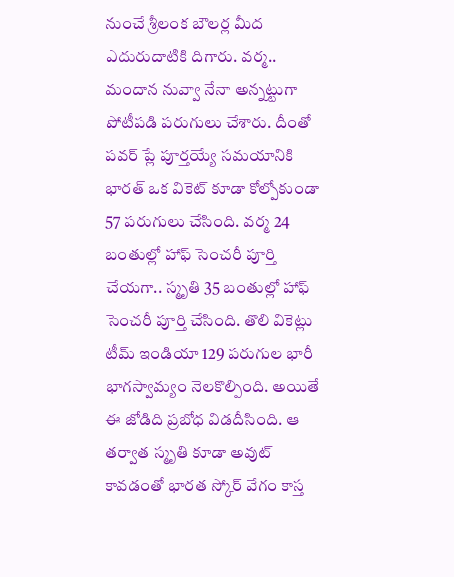నుంచే శ్రీలంక బౌలర్ల మీద ఎదురుదాటికి దిగారు. వర్మ.. మందాన నువ్వా నేనా అన్నట్టుగా పోటీపడి పరుగులు చేశారు. దీంతో పవర్ ప్లే పూర్తయ్యే సమయానికి భారత్ ఒక వికెట్ కూడా కోల్పోకుండా 57 పరుగులు చేసింది. వర్మ 24 బంతుల్లో హాఫ్ సెంచరీ పూర్తి చేయగా.. స్మృతి 35 బంతుల్లో హాఫ్ సెంచరీ పూర్తి చేసింది. తొలి వికెట్లు టీమ్ ఇండియా 129 పరుగుల భారీ భాగస్వామ్యం నెలకొల్పింది. అయితే ఈ జోడిది ప్రబోధ విడదీసింది. ఆ తర్వాత స్మృతి కూడా అవుట్ కావడంతో భారత స్కోర్ వేగం కాస్త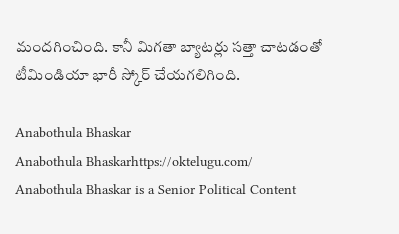మందగించింది. కానీ మిగతా బ్యాటర్లు సత్తా చాటడంతో టీమిండియా భారీ స్కోర్ చేయగలిగింది.

Anabothula Bhaskar
Anabothula Bhaskarhttps://oktelugu.com/
Anabothula Bhaskar is a Senior Political Content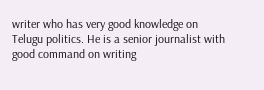writer who has very good knowledge on Telugu politics. He is a senior journalist with good command on writing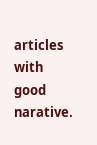articles with good narative.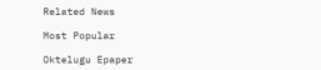Related News

Most Popular

Oktelugu Epaper